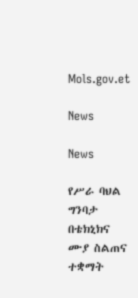Mols.gov.et

News

News

የሥራ ባህል ግንባታ በቴክኒክና ሙያ ስልጠና ተቋማት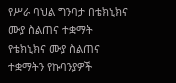የሥራ ባህል ግንባታ በቴክኒክና ሙያ ስልጠና ተቋማት
የቴክኒክና ሙያ ስልጠና ተቋማትን የኩባንያዎች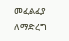መፈልፈያ ለማድረግ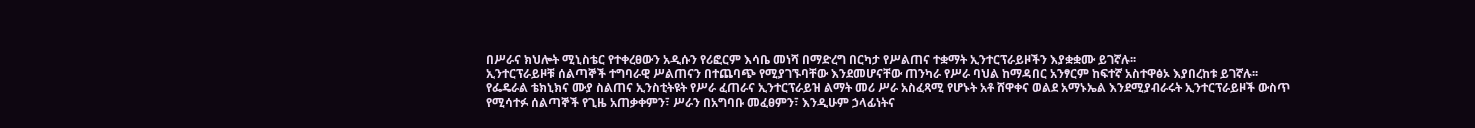በሥራና ክህሎት ሚኒስቴር የተቀረፀውን አዲሱን የሪፎርም እሳቤ መነሻ በማድረግ በርካታ የሥልጠና ተቋማት ኢንተርፕራይዞችን እያቋቋሙ ይገኛሉ፡፡
ኢንተርፕራይዞቹ ሰልጣኞች ተግባራዊ ሥልጠናን በተጨባጭ የሚያገኙባቸው እንደመሆናቸው ጠንካራ የሥራ ባህል ከማዳበር አንፃርም ከፍተኛ አስተዋፅኦ እያበረከቱ ይገኛሉ፡፡
የፌዴራል ቴክኒክና ሙያ ስልጠና ኢንስቲትዩት የሥራ ፈጠራና ኢንተርፕራይዝ ልማት መሪ ሥራ አስፈጻሚ የሆኑት አቶ ሸዋቀና ወልደ አማኑኤል እንደሚያብራሩት ኢንተርፕራይዞች ውስጥ የሚሳተፉ ሰልጣኞች የጊዜ አጠቃቀምን፣ ሥራን በአግባቡ መፈፀምን፣ እንዲሁም ኃላፊነትና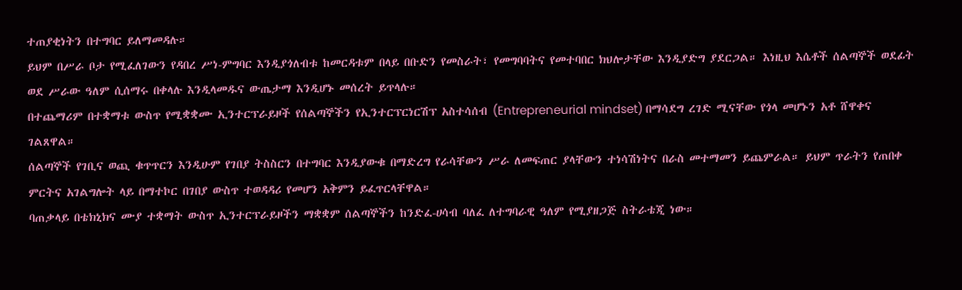ተጠያቂነትን በተግባር ይለማመዳሉ።
ይህም በሥራ ቦታ የሚፈለገውን የዳበረ ሥነ-ምግባር እንዲያጎለብቱ ከመርዳቱም በላይ በቡድን የመስራት፣ የመግባባትና የመተባበር ክህሎታቸው እንዲያድግ ያደርጋል። እነዚህ እሴቶች ሰልጣኞች ወደፊት ወደ ሥራው ዓለም ሲሰማሩ በቀላሉ እንዲላመዱና ውጤታማ እንዲሆኑ መሰረት ይጥላሉ።
በተጨማሪም በተቋማቱ ውስጥ የሚቋቋሙ ኢንተርፕራይዞች የሰልጣኞችን የኢንተርፕርነርሽፕ አስተሳሰብ (Entrepreneurial mindset) በማሳደግ ረገድ ሚናቸው የጎላ መሆኑን አቶ ሸዋቀና ገልጸዋል።
ሰልጣኞች የገቢና ወጪ ቁጥጥርን እንዲሁም የገበያ ትስስርን በተግባር እንዲያውቁ በማድረግ የራሳቸውን ሥራ ለመፍጠር ያላቸውን ተነሳሽነትና በራስ መተማመን ይጨምራል። ይህም ጥራትን የጠበቀ ምርትና አገልግሎት ላይ በማተኮር በገበያ ውስጥ ተወዳዳሪ የመሆን አቅምን ይፈጥርላቸዋል።
ባጠቃላይ በቴክኒክና ሙያ ተቋማት ውስጥ ኢንተርፕራይዞችን ማቋቋም ሰልጣኞችን ከንድፈ-ሀሳብ ባለፈ ለተግባራዊ ዓለም የሚያዘጋጅ ስትራቴጂ ነው።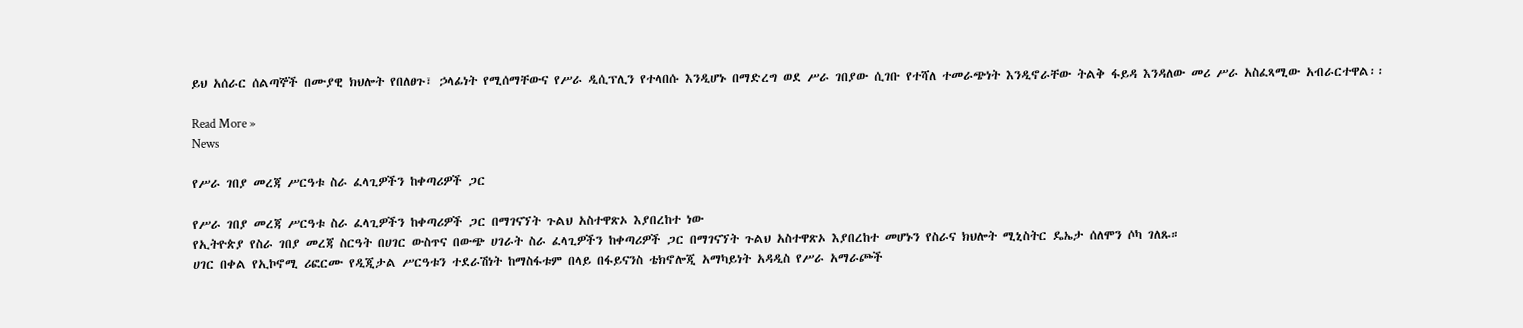ይህ አሰራር ሰልጣኞች በሙያዊ ክህሎት የበለፀጉ፣ ኃላፊነት የሚሰማቸውና የሥራ ዲሲፕሊን የተላበሱ እንዲሆኑ በማድረግ ወደ ሥራ ገበያው ሲገቡ የተሻለ ተመራጭነት እንዲኖራቸው ትልቅ ፋይዳ እንዳለው መሪ ሥራ አስፈጻሚው አብራርተዋል፡፡

Read More »
News

የሥራ ገበያ መረጃ ሥርዓቱ ስራ ፈላጊዎችን ከቀጣሪዎች ጋር

የሥራ ገበያ መረጃ ሥርዓቱ ስራ ፈላጊዎችን ከቀጣሪዎች ጋር በማገናኘት ጉልህ አስተዋጽኦ እያበረከተ ነው
የኢትዮጵያ የስራ ገበያ መረጃ ስርዓት በሀገር ውስጥና በውጭ ሀገራት ስራ ፈላጊዎችን ከቀጣሪዎች ጋር በማገናኘት ጉልህ አስተዋጽኦ እያበረከተ መሆኑን የስራና ክህሎት ሚኒስትር ዴኤታ ሰለሞን ሶካ ገለጹ።
ሀገር በቀል የኢኮኖሚ ሪፎርሙ የዲጂታል ሥርዓቱን ተደራሽነት ከማስፋቱም በላይ በፋይናንስ ቴክኖሎጂ አማካይነት አዳዲስ የሥራ አማራጮች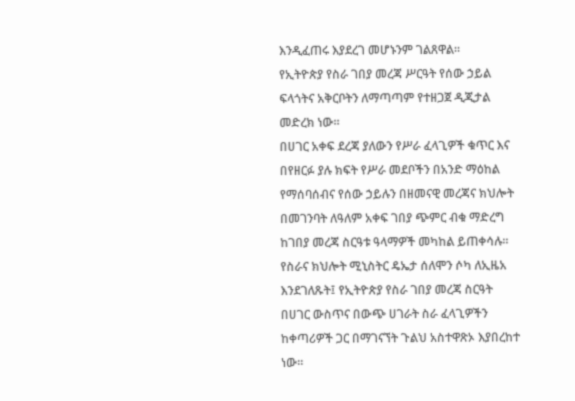እንዲፈጠሩ እያደረገ መሆኑንም ገልጸዋል።
የኢትዮጵያ የስራ ገበያ መረጃ ሥርዓት የሰው ኃይል ፍላጎትና አቅርቦትን ለማጣጣም የተዘጋጀ ዲጂታል መድረክ ነው።
በሀገር አቀፍ ደረጃ ያለውን የሥራ ፈላጊዎች ቁጥር እና በየዘርፉ ያሉ ክፍት የሥራ መደቦችን በአንድ ማዕከል የማሰባሰብና የሰው ኃይሉን በዘመናዊ መረጃና ክህሎት በመገንባት ለዓለም አቀፍ ገበያ ጭምር ብቁ ማድረግ ከገበያ መረጃ ስርዓቱ ዓላማዎች መካከል ይጠቀሳሉ።
የስራና ክህሎት ሚኒስትር ዴኤታ ሰለሞን ሶካ ለኢዜአ እንደገለጹት፤ የኢትዮጵያ የስራ ገበያ መረጃ ስርዓት በሀገር ውስጥና በውጭ ሀገራት ስራ ፈላጊዎችን ከቀጣሪዎች ጋር በማገናኘት ጉልህ አስተዋጽኦ እያበረከተ ነው።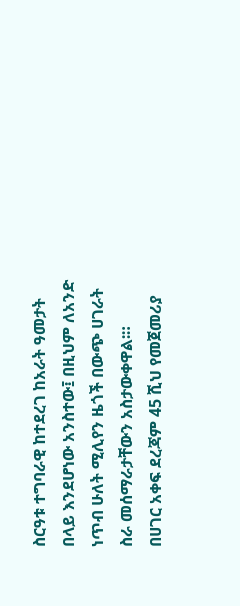ስርዓቱ ተግባራዊ ከተደረገ ከአራት ዓመታት በላይ እንደሆነው አንስተው፤ በዚህም ለአንድ ነጥብ ሁለት ሚሊየን ዜጎች በውጭ ሀገራት ስራ መሰማራታቸውን አስታውቀዋል፡።
በሀገር አቀፍ ደረጃም 45 ሺህ የመጀመሪያ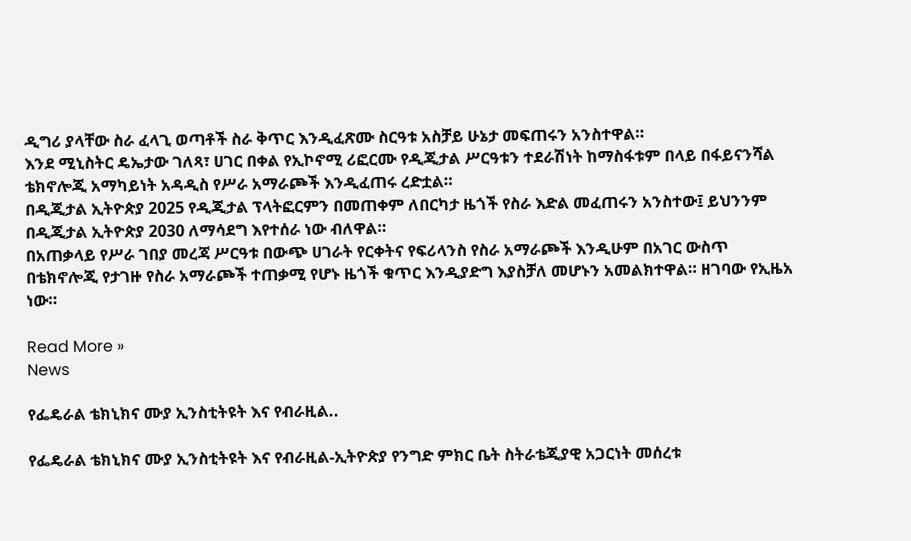ዲግሪ ያላቸው ስራ ፈላጊ ወጣቶች ስራ ቅጥር እንዲፈጽሙ ስርዓቱ አስቻይ ሁኔታ መፍጠሩን አንስተዋል።
እንደ ሚኒስትር ዴኤታው ገለጻ፣ ሀገር በቀል የኢኮኖሚ ሪፎርሙ የዲጂታል ሥርዓቱን ተደራሽነት ከማስፋቱም በላይ በፋይናንሻል ቴክኖሎጂ አማካይነት አዳዲስ የሥራ አማራጮች እንዲፈጠሩ ረድቷል።
በዲጂታል ኢትዮጵያ 2025 የዲጂታል ፕላትፎርምን በመጠቀም ለበርካታ ዜጎች የስራ እድል መፈጠሩን አንስተው፤ ይህንንም በዲጂታል ኢትዮጵያ 2030 ለማሳደግ እየተሰራ ነው ብለዋል።
በአጠቃላይ የሥራ ገበያ መረጃ ሥርዓቱ በውጭ ሀገራት የርቀትና የፍሪላንስ የስራ አማራጮች እንዲሁም በአገር ውስጥ በቴክኖሎጂ የታገዙ የስራ አማራጮች ተጠቃሚ የሆኑ ዜጎች ቁጥር እንዲያድግ እያስቻለ መሆኑን አመልክተዋል። ዘገባው የኢዜአ ነው።

Read More »
News

የፌዴራል ቴክኒክና ሙያ ኢንስቲትዩት እና የብራዚል..

የፌዴራል ቴክኒክና ሙያ ኢንስቲትዩት እና የብራዚል-ኢትዮጵያ የንግድ ምክር ቤት ስትራቴጂያዊ አጋርነት መሰረቱ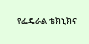የፌዴራል ቴክኒክና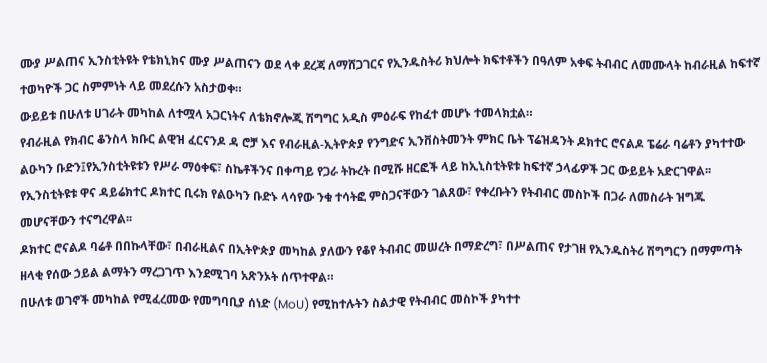ሙያ ሥልጠና ኢንስቲትዩት የቴክኒክና ሙያ ሥልጠናን ወደ ላቀ ደረጃ ለማሸጋገርና የኢንዱስትሪ ክህሎት ክፍተቶችን በዓለም አቀፍ ትብብር ለመሙላት ከብራዚል ከፍተኛ ተወካዮች ጋር ስምምነት ላይ መደረሱን አስታወቀ።
ውይይቱ በሁለቱ ሀገራት መካከል ለተሟላ አጋርነትና ለቴክኖሎጂ ሽግግር አዲስ ምዕራፍ የከፈተ መሆኑ ተመላክቷል።
የብራዚል የክብር ቆንስላ ክቡር ልዊዝ ፈርናንዶ ዳ ሮቻ እና የብራዚል-ኢትዮጵያ የንግድና ኢንቨስትመንት ምክር ቤት ፕሬዝዳንት ዶክተር ሮናልዶ ፔሬራ ባሬቶን ያካተተው ልዑካን ቡድን፤የኢንስቲትዩቱን የሥራ ማዕቀፍ፣ ስኬቶችንና በቀጣይ የጋራ ትኩረት በሚሹ ዘርፎች ላይ ከኢኒስቲትዩቱ ከፍተኛ ኃላፊዎች ጋር ውይይት አድርገዋል፡፡
የኢንስቲትዩቱ ዋና ዳይሬክተር ዶክተር ቢሩክ የልዑካን ቡድኑ ላሳየው ንቁ ተሳትፎ ምስጋናቸውን ገልጸው፣ የቀረቡትን የትብብር መስኮች በጋራ ለመስራት ዝግጁ መሆናቸውን ተናግረዋል፡፡
ዶክተር ሮናልዶ ባሬቶ በበኩላቸው፣ በብራዚልና በኢትዮጵያ መካከል ያለውን የቆየ ትብብር መሠረት በማድረግ፣ በሥልጠና የታገዘ የኢንዱስትሪ ሽግግርን በማምጣት ዘላቂ የሰው ኃይል ልማትን ማረጋገጥ እንደሚገባ አጽንኦት ሰጥተዋል።
በሁለቱ ወገኖች መካከል የሚፈረመው የመግባቢያ ሰነድ (MoU) የሚከተሉትን ስልታዊ የትብብር መስኮች ያካተተ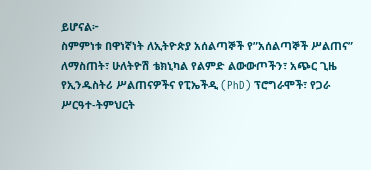ይሆናል፦
ስምምነቱ በዋነኛነት ለኢትዮጵያ አሰልጣኞች የ”አሰልጣኞች ሥልጠና” ለማስጠት፣ ሁለትዮሽ ቴክኒካል የልምድ ልውውጦችን፣ አጭር ጊዜ የኢንዱስትሪ ሥልጠናዎችና የፒኤችዲ (PhD) ፕሮግራሞች፣ የጋራ ሥርዓተ-ትምህርት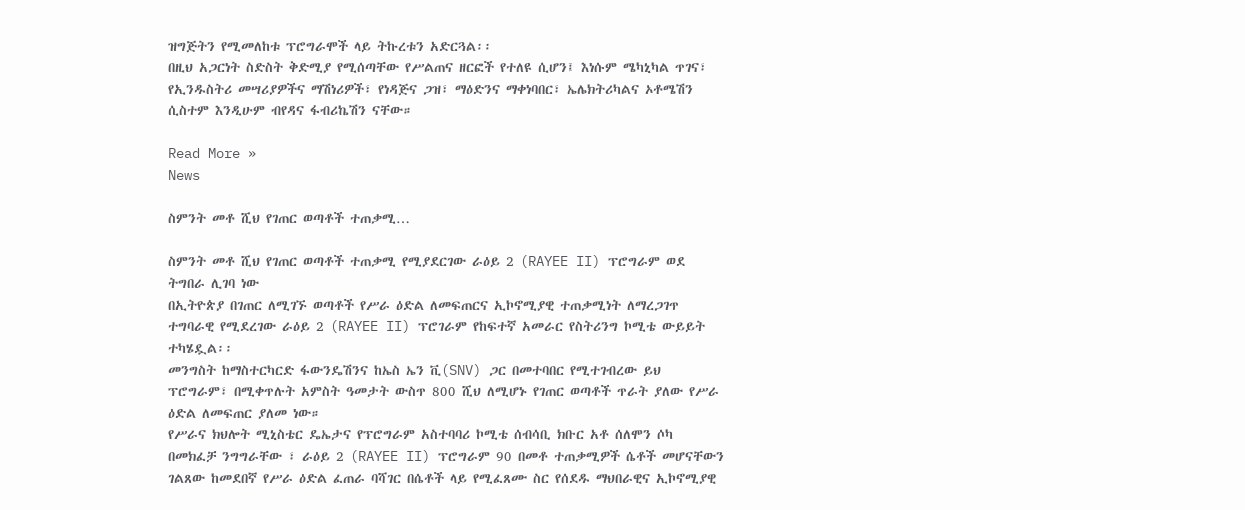ዝግጅትን የሚመለከቱ ፕሮግራሞች ላይ ትኩረቱን አድርጓል፡፡
በዚህ አጋርነት ስድስት ቅድሚያ የሚሰጣቸው የሥልጠና ዘርፎች የተለዩ ሲሆን፤ እነሱም ሜካኒካል ጥገና፣ የኢንዱስትሪ መሣሪያዎችና ማሽነሪዎች፣ የነዳጅና ጋዝ፣ ማዕድንና ማቀነባበር፣ ኤሌክትሪካልና ኦቶሜሽን ሲስተም እንዲሁም ብየዳና ፋብሪኬሽን ናቸው።

Read More »
News

ስምንት መቶ ሺህ የገጠር ወጣቶች ተጠቃሚ…

ስምንት መቶ ሺህ የገጠር ወጣቶች ተጠቃሚ የሚያደርገው ራዕይ 2 (RAYEE II) ፕሮግራም ወደ ትግበራ ሊገባ ነው
በኢትዮጵያ በገጠር ለሚገኙ ወጣቶች የሥራ ዕድል ለመፍጠርና ኢኮኖሚያዊ ተጠቃሚነት ለማረጋገጥ ተግባራዊ የሚደረገው ራዕይ 2 (RAYEE II) ፕሮገራም የከፍተኛ አመራር የስትሪንግ ኮሚቴ ውይይት ተካሄዷል፡፡
መንግስት ከማስተርካርድ ፋውንዴሽንና ከኤስ ኤን ቪ(SNV) ጋር በመተባበር የሚተገብረው ይህ ፕሮግራም፣ በሚቀጥሉት አምስት ዓመታት ውስጥ 800 ሺህ ለሚሆኑ የገጠር ወጣቶች ጥራት ያለው የሥራ ዕድል ለመፍጠር ያለመ ነው።
የሥራና ክህሎት ሚኒስቴር ዴኤታና የፕሮግራም አስተባባሪ ኮሚቴ ሰብሳቢ ክቡር አቶ ሰለሞን ሶካ በመክፈቻ ንግግራቸው ፣ ራዕይ 2 (RAYEE II) ፕሮግራም 90 በመቶ ተጠቃሚዎች ሴቶች መሆናቸውን ገልጸው ከመደበኛ የሥራ ዕድል ፈጠራ ባሻገር በሴቶች ላይ የሚፈጸሙ ስር የሰደዱ ማህበራዊና ኢኮኖሚያዊ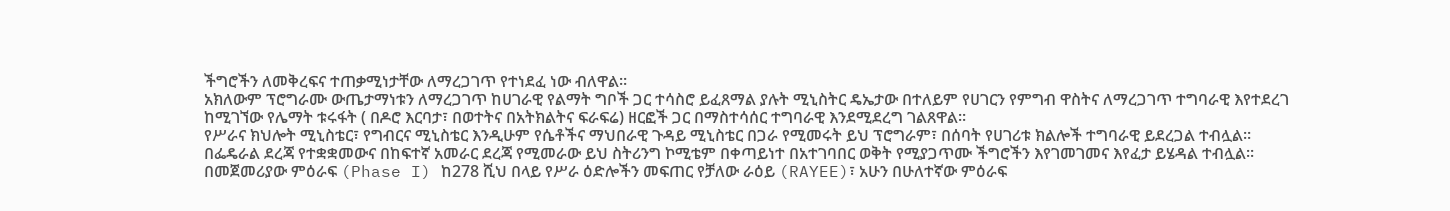ችግሮችን ለመቅረፍና ተጠቃሚነታቸው ለማረጋገጥ የተነደፈ ነው ብለዋል።
አክለውም ፕሮግራሙ ውጤታማነቱን ለማረጋገጥ ከሀገራዊ የልማት ግቦች ጋር ተሳስሮ ይፈጸማል ያሉት ሚኒስትር ዴኤታው በተለይም የሀገርን የምግብ ዋስትና ለማረጋገጥ ተግባራዊ እየተደረገ ከሚገኘው የሌማት ቱሩፋት ( በዶሮ እርባታ፣ በወተትና በአትክልትና ፍራፍሬ) ዘርፎች ጋር በማስተሳሰር ተግባራዊ እንደሚደረግ ገልጸዋል፡፡
የሥራና ክህሎት ሚኒስቴር፣ የግብርና ሚኒስቴር እንዲሁም የሴቶችና ማህበራዊ ጉዳይ ሚኒስቴር በጋራ የሚመሩት ይህ ፕሮግራም፣ በሰባት የሀገሪቱ ክልሎች ተግባራዊ ይደረጋል ተብሏል።
በፌዴራል ደረጃ የተቋቋመውና በከፍተኛ አመራር ደረጃ የሚመራው ይህ ስትሪንግ ኮሚቴም በቀጣይነተ በአተገባበር ወቅት የሚያጋጥሙ ችግሮችን እየገመገመና እየፈታ ይሄዳል ተብሏል፡፡
በመጀመሪያው ምዕራፍ (Phase I) ከ278 ሺህ በላይ የሥራ ዕድሎችን መፍጠር የቻለው ራዕይ (RAYEE)፣ አሁን በሁለተኛው ምዕራፍ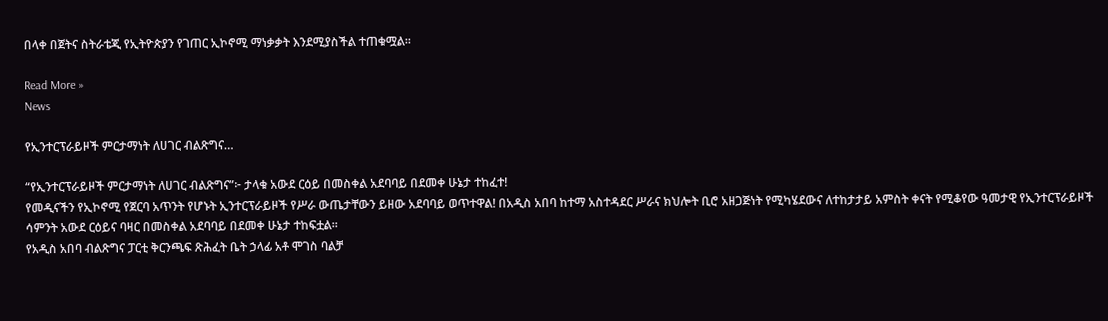በላቀ በጀትና ስትራቴጂ የኢትዮጵያን የገጠር ኢኮኖሚ ማነቃቃት እንደሚያስችል ተጠቁሟል፡፡

Read More »
News

የኢንተርፕራይዞች ምርታማነት ለሀገር ብልጽግና…

“የኢንተርፕራይዞች ምርታማነት ለሀገር ብልጽግና”፦ ታላቁ አውደ ርዕይ በመስቀል አደባባይ በደመቀ ሁኔታ ተከፈተ!
የመዲናችን የኢኮኖሚ የጀርባ አጥንት የሆኑት ኢንተርፕራይዞች የሥራ ውጤታቸውን ይዘው አደባባይ ወጥተዋል! በአዲስ አበባ ከተማ አስተዳደር ሥራና ክህሎት ቢሮ አዘጋጅነት የሚካሄደውና ለተከታታይ አምስት ቀናት የሚቆየው ዓመታዊ የኢንተርፕራይዞች ሳምንት አውደ ርዕይና ባዛር በመስቀል አደባባይ በደመቀ ሁኔታ ተከፍቷል።
የአዲስ አበባ ብልጽግና ፓርቲ ቅርንጫፍ ጽሕፈት ቤት ኃላፊ አቶ ሞገስ ባልቻ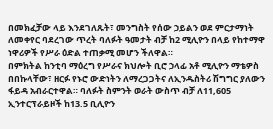በመክፈቻው ላይ እንደገለጹት፣ መንግስት የሰው ኃይልን ወደ ምርታማነት ለመቀየር ባደረገው ጥረት ባለፉት ዓመታት ብቻ ከ2 ሚሊዮን በላይ የከተማዋ ነዋሪዎች የሥራ ዕድል ተጠቃሚ መሆን ችለዋል።
በምክትል ከንቲባ ማዕረግ የሥራና ክህሎት ቢሮ ኃላፊ አቶ ሚሊዮን ማቴዎስ በበኩላቸው፣ ዘርፉ የኑሮ ውድነትን ለማረጋጋትና ለኢንዱስትሪ ሽግግር ያለውን ፋይዳ አብራርተዋል። ባለፉት ስምንት ወራት ውስጥ ብቻ ለ11,605 ኢንተርፕራይዞች ከ13.5 ቢሊዮን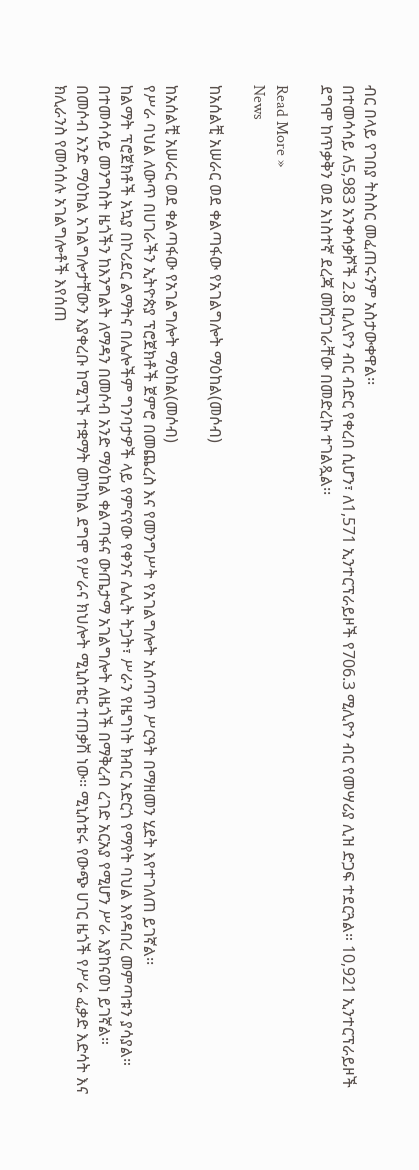ብር በላይ የገበያ ትስስር መፈጠሩንም አስታውቀዋል፡፡
በተመሳሳይ ለ5,983 አንቀሳቃሾች 2.8 ቢሊዮን ብር ብድር የቀረበ ሲሆን፣ ለ1,571 ኢንተርፕራይዞች የ706.3 ሚሊዮን ብር የመሣሪያ ሊዝ ድጋፍ ተደርጓል። 10,921 ኢንተርፕራይዞች ደግሞ ከጥቃቅን ወደ አነስተኛ ደረጃ መሸጋገራቸው በመድረኩ ተገልጿል፡፡

Read More »
News

ከአሰልቺ አሠራር ወደ ቀልጣፋው የአገልግሎት ማዕከል(መሶብ)

ከአሰልቺ አሠራር ወደ ቀልጣፋው የአገልግሎት ማዕከል(መሶብ)
የሥራ ባህል ለውጥ በሀገራችን ኢትዮጵያ ፕሮጀክቶች ጀምሮ በመጨረስ እና የመንግሥት የአገልግሎት አሰጣጥ ሥርዓት በማዘመን ሂደት እየተገለጠ ይገኛል፡፡
ከልማት ፕሮጀክቶች አኳያ በኮሪደር ልማትና በሌሎችም ግንባታዎች ላይ የምናየው የቀንና ሌሊት ትጋት፣ ሥራን የዜግነት ክብር አድርጎ የማየት ባህል እየዳበረ መምጣቱን ያሳያል። በተመሳሳይ መንግስት ዜጎችን ከእንግልት ለማዳን በመሶብ አንድ ማዕከል ቀልጣፋና ውጤታማ አገልግሎት ለዜጎች በማቅረብ ረገድ አርአያ የሚሆን ሥራ እያከናወነ ይገኛል።
በመሶብ አንድ ማዕከል አገልግሎታቸውን እያቀረቡ ከሚገኙ ተቋማት መካከል ደግሞ የሥራና ክህሎት ሚኒስቴር ተጠቃሽ ነው፡፡ ሚኒስቴሩ የውጭ ሀገር ዜጎች የሥራ ፈቃድ እድሳት እና ክሊራንስ የመሳሰሉ አገልግሎቶች እየሰጠ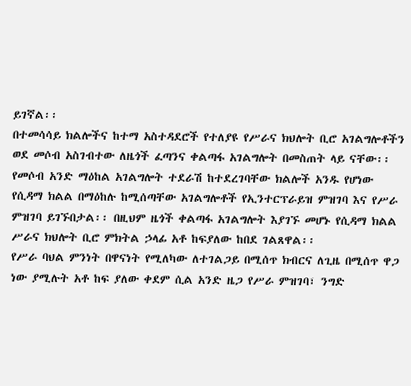ይገኛል፡፡
በተመሳሳይ ክልሎችና ከተማ አስተዳደሮች የተለያዩ የሥራና ክህሎት ቢሮ አገልግሎቶችን ወደ መሶብ አስገብተው ለዜጎች ፈጣንና ቀልጣፋ አገልግሎት በመስጠት ላይ ናቸው፡፡
የመሶብ አንድ ማዕከል አገልግሎት ተደራሽ ከተደረገባቸው ክልሎች አንዱ የሆነው የሲዳማ ክልል በማዕከሉ ከሚሰጣቸው አገልግሎቶች የኢንተርፕራይዝ ምዝገባ እና የሥራ ምዝገባ ይገኙበታል፡፡ በዚህም ዜጎች ቀልጣፋ አገልግሎት እያገኙ መሆኑ የሲዳማ ክልል ሥራና ክህሎት ቢሮ ምክትል ኃላፊ አቶ ከፍያለው ከበደ ገልጸዋል፡፡
የሥራ ባህል ምንነት በዋናነት የሚለካው ለተገልጋይ በሚሰጥ ክብርና ለጊዜ በሚሰጥ ዋጋ ነው ያሚሉት አቶ ከፍ ያለው ቀደም ሲል አንድ ዜጋ የሥራ ምዝገባ፣ ንግድ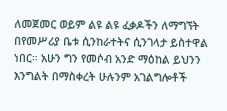ለመጀመር ወይም ልዩ ልዩ ፈቃዶችን ለማግኘት በየመሥሪያ ቤቱ ሲንከራተትና ሲንገላታ ይስተዋል ነበር። አሁን ግን የመሶብ አንድ ማዕከል ይህንን እንግልት በማስቀረት ሁሉንም አገልግሎቶች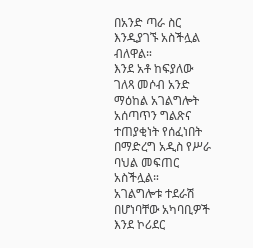በአንድ ጣራ ስር እንዲያገኙ አስችሏል ብለዋል።
እንደ አቶ ከፍያለው ገለጻ መሶብ አንድ ማዕከል አገልግሎት አሰጣጥን ግልጽና ተጠያቂነት የሰፈነበት በማድረግ አዲስ የሥራ ባህል መፍጠር አስችሏል።
አገልግሎቱ ተደራሽ በሆነባቸው አካባቢዎች እንደ ኮሪደር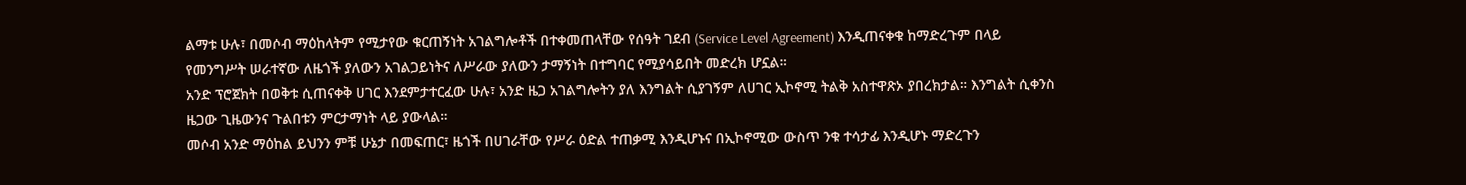ልማቱ ሁሉ፣ በመሶብ ማዕከላትም የሚታየው ቁርጠኝነት አገልግሎቶች በተቀመጠላቸው የሰዓት ገደብ (Service Level Agreement) እንዲጠናቀቁ ከማድረጉም በላይ የመንግሥት ሠራተኛው ለዜጎች ያለውን አገልጋይነትና ለሥራው ያለውን ታማኝነት በተግባር የሚያሳይበት መድረክ ሆኗል።
አንድ ፕሮጀክት በወቅቱ ሲጠናቀቅ ሀገር እንደምታተርፈው ሁሉ፣ አንድ ዜጋ አገልግሎትን ያለ እንግልት ሲያገኝም ለሀገር ኢኮኖሚ ትልቅ አስተዋጽኦ ያበረክታል። እንግልት ሲቀንስ ዜጋው ጊዜውንና ጉልበቱን ምርታማነት ላይ ያውላል።
መሶብ አንድ ማዕከል ይህንን ምቹ ሁኔታ በመፍጠር፣ ዜጎች በሀገራቸው የሥራ ዕድል ተጠቃሚ እንዲሆኑና በኢኮኖሚው ውስጥ ንቁ ተሳታፊ እንዲሆኑ ማድረጉን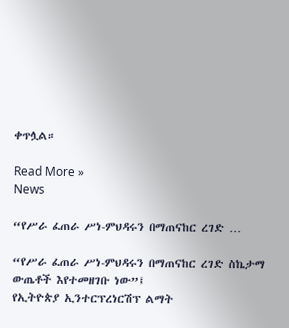ቀጥሏል።

Read More »
News

“የሥራ ፈጠራ ሥነ-ምህዳሩን በማጠናከር ረገድ …

“የሥራ ፈጠራ ሥነ-ምህዳሩን በማጠናከር ረገድ ስኬታማ ውጤቶች እየተመዘገቡ ነው”፤
የኢትዮጵያ ኢንተርፕረነርሽፕ ልማት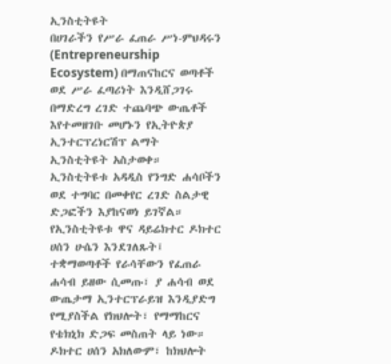ኢንስቲትዩት
በሀገራችን የሥራ ፈጠራ ሥነ-ምህዳሩን (Entrepreneurship Ecosystem) በማጠናከርና ወጣቶች ወደ ሥራ ፈጣሪነት እንዲሸጋገሩ በማድረግ ረገድ ተጨባጭ ውጤቶች እየተመዘገቡ መሆኑን የኢትዮጵያ ኢንተርፕረነርሽፕ ልማት ኢንስቲትዩት አስታወቀ። ኢንስቲትዩቱ አዳዲስ የንግድ ሐሳቦችን ወደ ተግባር በመቀየር ረገድ ስልታዊ ድጋፎችን እያከናወነ ይገኛል።
የኢንስቲትዩቱ ዋና ዳይሬክተር ዶክተር ሀሰን ሁሴን እንደገለጹት፤ ተቋማወጣቶች የራሳቸውን የፈጠራ ሐሳብ ይዘው ሲመጡ፣ ያ ሐሳብ ወደ ውጤታማ ኢንተርፕራይዝ እንዲያድግ የሚያስችል የክህሎት፣ የማማከርና የቴክኒክ ድጋፍ መስጠት ላይ ነው።
ዶክተር ሀሰን አክለውም፣ ከክህሎት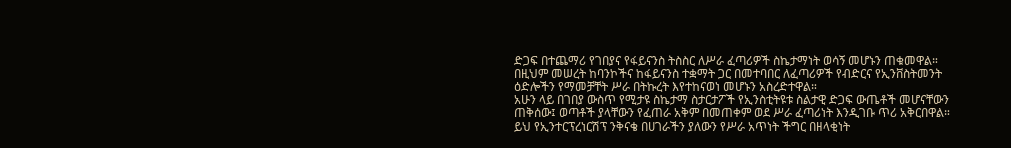ድጋፍ በተጨማሪ የገበያና የፋይናንስ ትስስር ለሥራ ፈጣሪዎች ስኬታማነት ወሳኝ መሆኑን ጠቁመዋል። በዚህም መሠረት ከባንኮችና ከፋይናንስ ተቋማት ጋር በመተባበር ለፈጣሪዎች የብድርና የኢንቨስትመንት ዕድሎችን የማመቻቸት ሥራ በትኩረት እየተከናወነ መሆኑን አስረድተዋል።
አሁን ላይ በገበያ ውስጥ የሚታዩ ስኬታማ ስታርታፖች የኢንስቲትዩቱ ስልታዊ ድጋፍ ውጤቶች መሆናቸውን ጠቅሰው፤ ወጣቶች ያላቸውን የፈጠራ አቅም በመጠቀም ወደ ሥራ ፈጣሪነት እንዲገቡ ጥሪ አቅርበዋል።
ይህ የኢንተርፕረነርሽፕ ንቅናቄ በሀገራችን ያለውን የሥራ አጥነት ችግር በዘላቂነት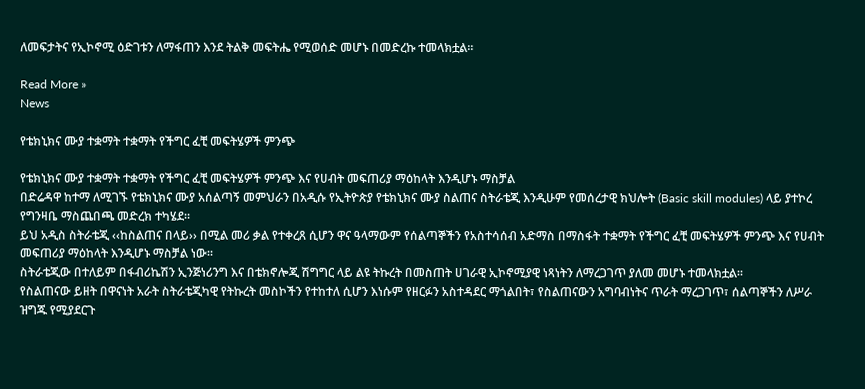ለመፍታትና የኢኮኖሚ ዕድገቱን ለማፋጠን እንደ ትልቅ መፍትሔ የሚወሰድ መሆኑ በመድረኩ ተመላክቷል።

Read More »
News

የቴክኒክና ሙያ ተቋማት ተቋማት የችግር ፈቺ መፍትሄዎች ምንጭ

የቴክኒክና ሙያ ተቋማት ተቋማት የችግር ፈቺ መፍትሄዎች ምንጭ እና የሀብት መፍጠሪያ ማዕከላት እንዲሆኑ ማስቻል
በድሬዳዋ ከተማ ለሚገኙ የቴክኒክና ሙያ አሰልጣኝ መምህራን በአዲሱ የኢትዮጵያ የቴክኒክና ሙያ ስልጠና ስትራቴጂ እንዲሁም የመሰረታዊ ክህሎት (Basic skill modules) ላይ ያተኮረ የግንዛቤ ማስጨበጫ መድረክ ተካሄደ።
ይህ አዲስ ስትራቴጂ ‹‹ከስልጠና በላይ›› በሚል መሪ ቃል የተቀረጸ ሲሆን ዋና ዓላማውም የሰልጣኞችን የአስተሳሰብ አድማስ በማስፋት ተቋማት የችግር ፈቺ መፍትሄዎች ምንጭ እና የሀብት መፍጠሪያ ማዕከላት እንዲሆኑ ማስቻል ነው።
ስትራቴጂው በተለይም በፋብሪኬሽን ኢንጅነሪንግ እና በቴክኖሎጂ ሽግግር ላይ ልዩ ትኩረት በመስጠት ሀገራዊ ኢኮኖሚያዊ ነጻነትን ለማረጋገጥ ያለመ መሆኑ ተመላክቷል።
የስልጠናው ይዘት በዋናነት አራት ስትራቴጂካዊ የትኩረት መስኮችን የተከተለ ሲሆን እነሱም የዘርፉን አስተዳደር ማጎልበት፣ የስልጠናውን አግባብነትና ጥራት ማረጋገጥ፣ ሰልጣኞችን ለሥራ ዝግጁ የሚያደርጉ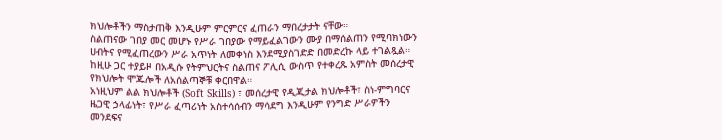ክህሎቶችን ማስታጠቅ እንዲሁም ምርምርና ፈጠራን ማበረታታት ናቸው።
ስልጠናው ገበያ መር መሆኑ የሥራ ገበያው የማይፈልገውን ሙያ በማሰልጠን የሚባክነውን ሀብትና የሚፈጠረውን ሥራ አጥነት ለመቀነስ እንደሚያስገድድ በመድረኩ ላይ ተገልጿል።
ከዚሁ ጋር ተያይዞ በአዲሱ የትምህርትና ስልጠና ፖሊሲ ውስጥ የተቀረጹ አምስት መሰረታዊ የክህሎት ሞጁሎች ለአሰልጣኞቹ ቀርበዋል።
አነዚህም ልል ክህሎቶች (Soft Skills) ፣ መሰረታዊ የዲጂታል ክህሎቶች፣ ስነ-ምግባርና ዜጋዊ ኃላፊነት፣ የሥራ ፈጣሪነት አስተሳሰብን ማሳደግ እንዲሁም የንግድ ሥራዎችን መንደፍና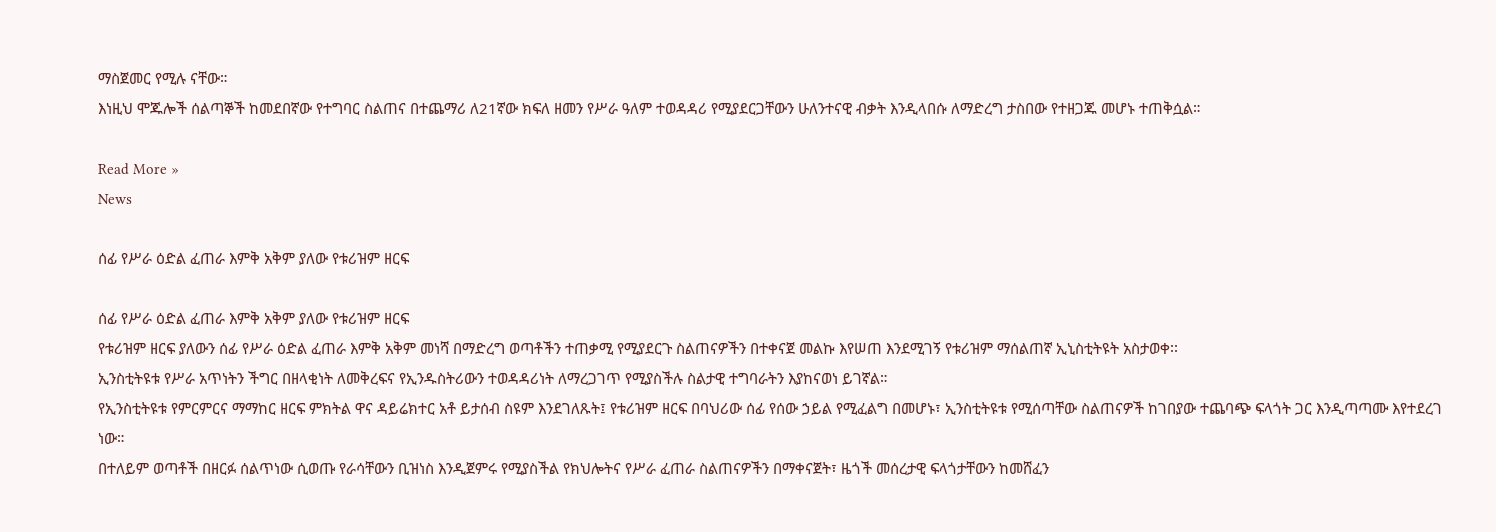ማስጀመር የሚሉ ናቸው።
እነዚህ ሞጁሎች ሰልጣኞች ከመደበኛው የተግባር ስልጠና በተጨማሪ ለ21ኛው ክፍለ ዘመን የሥራ ዓለም ተወዳዳሪ የሚያደርጋቸውን ሁለንተናዊ ብቃት እንዲላበሱ ለማድረግ ታስበው የተዘጋጁ መሆኑ ተጠቅሷል።

Read More »
News

ሰፊ የሥራ ዕድል ፈጠራ እምቅ አቅም ያለው የቱሪዝም ዘርፍ

ሰፊ የሥራ ዕድል ፈጠራ እምቅ አቅም ያለው የቱሪዝም ዘርፍ
የቱሪዝም ዘርፍ ያለውን ሰፊ የሥራ ዕድል ፈጠራ እምቅ አቅም መነሻ በማድረግ ወጣቶችን ተጠቃሚ የሚያደርጉ ስልጠናዎችን በተቀናጀ መልኩ እየሠጠ እንደሚገኝ የቱሪዝም ማሰልጠኛ ኢኒስቲትዩት አስታወቀ፡፡
ኢንስቲትዩቱ የሥራ አጥነትን ችግር በዘላቂነት ለመቅረፍና የኢንዱስትሪውን ተወዳዳሪነት ለማረጋገጥ የሚያስችሉ ስልታዊ ተግባራትን እያከናወነ ይገኛል።
የኢንስቲትዩቱ የምርምርና ማማከር ዘርፍ ምክትል ዋና ዳይሬክተር አቶ ይታሰብ ስዩም እንደገለጹት፤ የቱሪዝም ዘርፍ በባህሪው ሰፊ የሰው ኃይል የሚፈልግ በመሆኑ፣ ኢንስቲትዩቱ የሚሰጣቸው ስልጠናዎች ከገበያው ተጨባጭ ፍላጎት ጋር እንዲጣጣሙ እየተደረገ ነው።
በተለይም ወጣቶች በዘርፉ ሰልጥነው ሲወጡ የራሳቸውን ቢዝነስ እንዲጀምሩ የሚያስችል የክህሎትና የሥራ ፈጠራ ስልጠናዎችን በማቀናጀት፣ ዜጎች መሰረታዊ ፍላጎታቸውን ከመሸፈን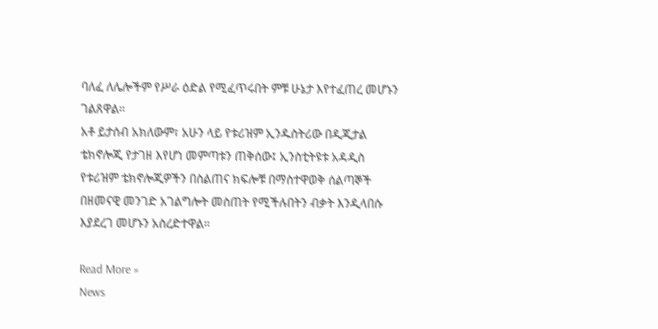ባለፈ ለሌሎችም የሥራ ዕድል የሚፈጥሩበት ምቹ ሁኔታ እየተፈጠረ መሆኑን ገልጸዋል።
አቶ ይታሰብ አክለውም፣ አሁን ላይ የቱሪዝም ኢንዱስትሪው በዲጂታል ቴክኖሎጂ የታገዘ እየሆነ መምጣቱን ጠቅሰው፤ ኢንስቲትዩቱ አዳዲስ የቱሪዝም ቴክኖሎጂዎችን በስልጠና ክፍሎቹ በማስተዋወቅ ሰልጣኞች በዘመናዊ መንገድ አገልግሎት መስጠት የሚችሉበትን ብቃት እንዲላበሱ እያደረገ መሆኑን አስረድተዋል።

Read More »
News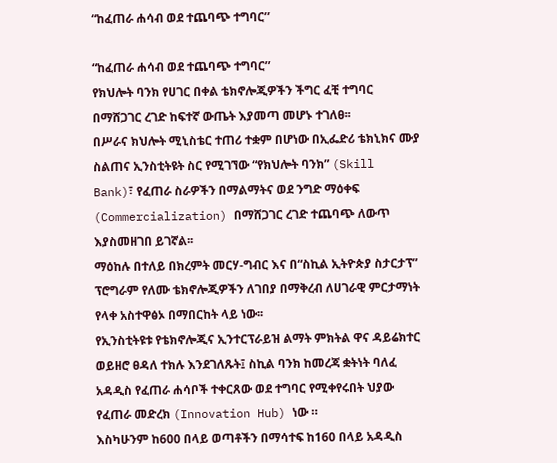“ከፈጠራ ሐሳብ ወደ ተጨባጭ ተግባር’’

“ከፈጠራ ሐሳብ ወደ ተጨባጭ ተግባር’’
የክህሎት ባንክ የሀገር በቀል ቴክኖሎጂዎችን ችግር ፈቺ ተግባር በማሸጋገር ረገድ ከፍተኛ ውጤት እያመጣ መሆኑ ተገለፀ፡፡
በሥራና ክህሎት ሚኒስቴር ተጠሪ ተቋም በሆነው በኢፌድሪ ቴክኒክና ሙያ ስልጠና ኢንስቲትዩት ስር የሚገኘው “የክህሎት ባንክ” (Skill Bank)፣ የፈጠራ ስራዎችን በማልማትና ወደ ንግድ ማዕቀፍ (Commercialization) በማሸጋገር ረገድ ተጨባጭ ለውጥ እያስመዘገበ ይገኛል፡፡
ማዕከሉ በተለይ በክረምት መርሃ-ግብር እና በ“ስኪል ኢትዮጵያ ስታርታፕ” ፕሮግራም የለሙ ቴክኖሎጂዎችን ለገበያ በማቅረብ ለሀገራዊ ምርታማነት የላቀ አስተዋፅኦ በማበርከት ላይ ነው፡፡
የኢንስቲትዩቱ የቴክኖሎጂና ኢንተርፕራይዝ ልማት ምክትል ዋና ዳይሬክተር ወይዘሮ ፀዳለ ተክሉ እንደገለጹት፤ ስኪል ባንክ ከመረጃ ቋትነት ባለፈ አዳዲስ የፈጠራ ሐሳቦች ተቀርጸው ወደ ተግባር የሚቀየሩበት ህያው የፈጠራ መድረክ (Innovation Hub) ነው ።
እስካሁንም ከ600 በላይ ወጣቶችን በማሳተፍ ከ160 በላይ አዳዲስ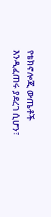የቴክኖሎጂ ውጤቶች እንዲፈጠሩ ያደረገ ሲሆን፣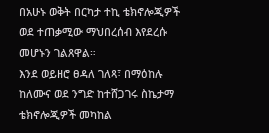በአሁኑ ወቅት በርካታ ተኪ ቴክኖሎጂዎች ወደ ተጠቃሚው ማህበረሰብ እየደረሱ መሆኑን ገልጸዋል።
እንደ ወይዘሮ ፀዳለ ገለጻ፣ በማዕከሉ ከለሙና ወደ ንግድ ከተሸጋገሩ ስኬታማ ቴክኖሎጂዎች መካከል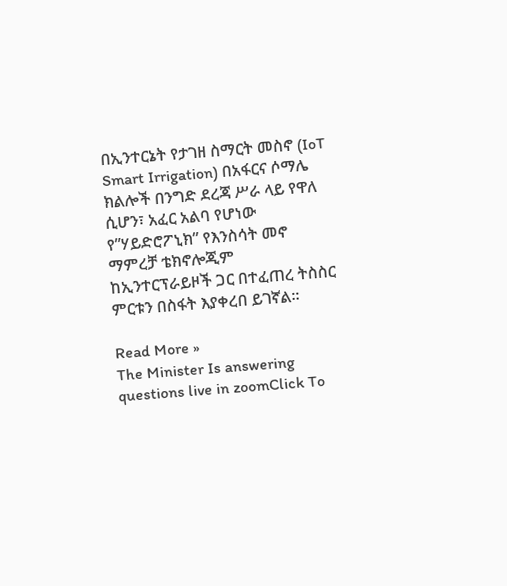በኢንተርኔት የታገዘ ስማርት መስኖ (IoT Smart Irrigation) በአፋርና ሶማሌ ክልሎች በንግድ ደረጃ ሥራ ላይ የዋለ ሲሆን፣ አፈር አልባ የሆነው የ”ሃይድሮፖኒክ” የእንስሳት መኖ ማምረቻ ቴክኖሎጂም ከኢንተርፕራይዞች ጋር በተፈጠረ ትስስር ምርቱን በስፋት እያቀረበ ይገኛል።

Read More »
The Minister Is answering questions live in zoomClick To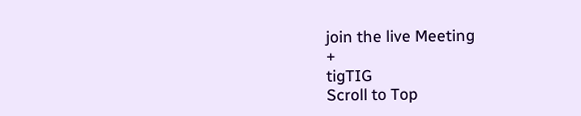join the live Meeting
+
tigTIG
Scroll to Top